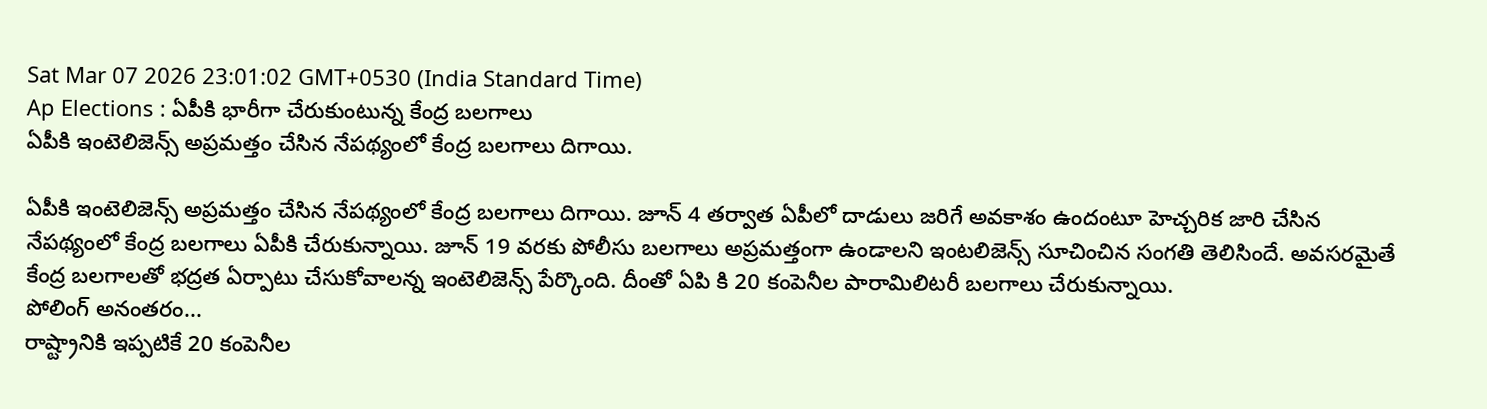Sat Mar 07 2026 23:01:02 GMT+0530 (India Standard Time)
Ap Elections : ఏపీకి భారీగా చేరుకుంటున్న కేంద్ర బలగాలు
ఏపీకి ఇంటెలిజెన్స్ అప్రమత్తం చేసిన నేపథ్యంలో కేంద్ర బలగాలు దిగాయి.

ఏపీకి ఇంటెలిజెన్స్ అప్రమత్తం చేసిన నేపథ్యంలో కేంద్ర బలగాలు దిగాయి. జూన్ 4 తర్వాత ఏపీలో దాడులు జరిగే అవకాశం ఉందంటూ హెచ్చరిక జారి చేసిన నేపథ్యంలో కేంద్ర బలగాలు ఏపీకి చేరుకున్నాయి. జూన్ 19 వరకు పోలీసు బలగాలు అప్రమత్తంగా ఉండాలని ఇంటలిజెన్స్ సూచించిన సంగతి తెలిసిందే. అవసరమైతే కేంద్ర బలగాలతో భద్రత ఏర్పాటు చేసుకోవాలన్న ఇంటెలిజెన్స్ పేర్కొంది. దీంతో ఏపి కి 20 కంపెనీల పారామిలిటరీ బలగాలు చేరుకున్నాయి.
పోలింగ్ అనంతరం...
రాష్ట్రానికి ఇప్పటికే 20 కంపెనీల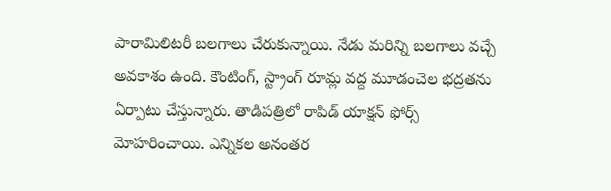పారామిలిటరీ బలగాలు చేరుకున్నాయి. నేడు మరిన్ని బలగాలు వచ్చే అవకాశం ఉంది. కౌంటింగ్, స్ట్రాంగ్ రూమ్ల వద్ద మూడంచెల భద్రతను ఏర్పాటు చేస్తున్నారు. తాడిపత్రిలో రాపిడ్ యాక్షన్ ఫోర్స్ మోహరించాయి. ఎన్నికల అనంతర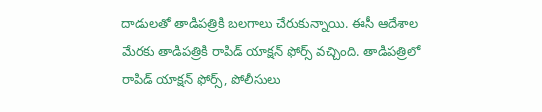దాడులతో తాడిపత్రికి బలగాలు చేరుకున్నాయి. ఈసీ ఆదేశాల మేరకు తాడిపత్రికి రాపిడ్ యాక్షన్ ఫోర్స్ వచ్చింది. తాడిపత్రిలో రాపిడ్ యాక్షన్ ఫోర్స్, పోలీసులు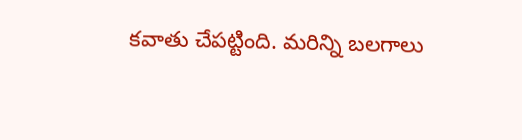కవాతు చేపట్టింది. మరిన్ని బలగాలు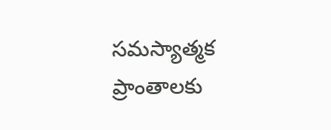సమస్యాత్మక ప్రాంతాలకు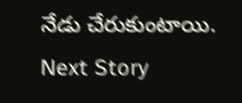నేడు చేరుకుంటాయి.
Next Story